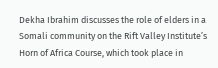Dekha Ibrahim discusses the role of elders in a Somali community on the Rift Valley Institute’s Horn of Africa Course, which took place in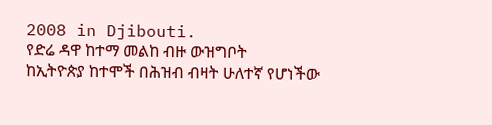2008 in Djibouti.
የድሬ ዳዋ ከተማ መልከ ብዙ ውዝግቦት
ከኢትዮጵያ ከተሞች በሕዝብ ብዛት ሁለተኛ የሆነችው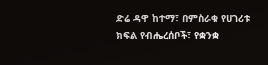ድሬ ዳዋ ከተማ፣ በምስራቁ የሀገሪቱ ክፍል የብሔረሰቦች፣ የቋንቋ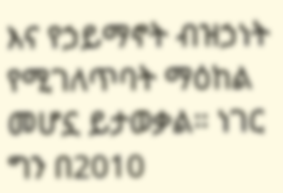እና የኃይማኖት ብዝኃነት የሚገለጥባት ማዕከል መሆኗ ይታወቃል። ነገር ግን በ2010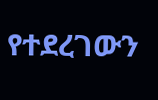የተደረገውን